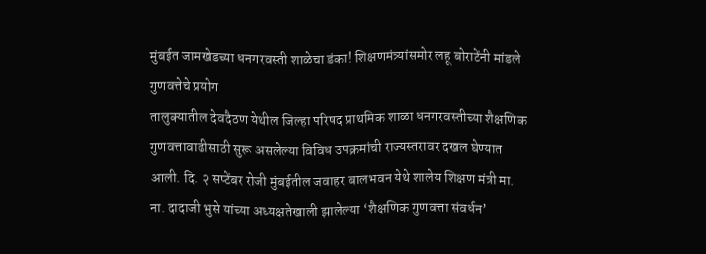मुंबईत जामखेडच्या धनगरवस्ती शाळेचा डंका! शिक्षणमंत्र्यांसमोर लहू बोराटेंनी मांडले गुणवत्तेचे प्रयोग
तालुक्यातील देवदैठण येथील जिल्हा परिषद प्राथमिक शाळा धनगरवस्तीच्या शैक्षणिक गुणवत्तावाढीसाठी सुरू असलेल्या विविध उपक्रमांची राज्यस्तरावर दखल घेण्यात आली. दि. २ सप्टेंबर रोजी मुंबईतील जवाहर बालभवन येथे शालेय शिक्षण मंत्री मा. ना. दादाजी भुसे यांच्या अध्यक्षतेखाली झालेल्या ‘शैक्षणिक गुणवत्ता संवर्धन’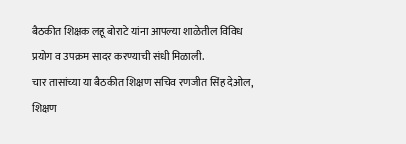बैठकीत शिक्षक लहू बोराटे यांना आपल्या शाळेतील विविध प्रयोग व उपक्रम सादर करण्याची संधी मिळाली.
चार तासांच्या या बैठकीत शिक्षण सचिव रणजीत सिंह देओल, शिक्षण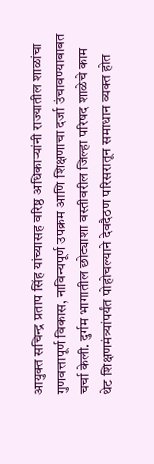आयुक्त सचिन्द्र प्रताप सिंह यांच्यासह वरिष्ठ अधिकाऱ्यांनी राज्यातील शाळांचा गुणवत्तापूर्ण विकास, नाविन्यपूर्ण उपक्रम आणि शिक्षणाचा दर्जा उंचावण्याबाबत चर्चा केली. दुर्गम भागातील छोट्याशा वस्तीवरील जिल्हा परिषद शाळेचे काम थेट शिक्षणमंत्र्यांपर्यंत पोहोचल्याने देवदैठण परिसरातून समाधान व्यक्त होत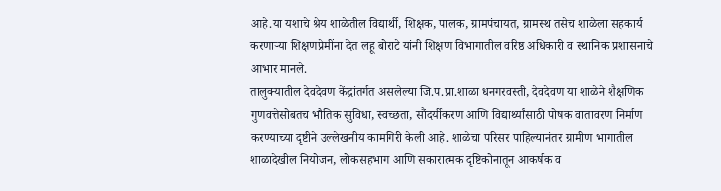आहे.या यशाचे श्रेय शाळेतील विद्यार्थी, शिक्षक, पालक, ग्रामपंचायत, ग्रामस्थ तसेच शाळेला सहकार्य करणाऱ्या शिक्षणप्रेमींना देत लहू बोराटे यांनी शिक्षण विभागातील वरिष्ठ अधिकारी व स्थानिक प्रशासनाचे आभार मानले.
तालुक्यातील देवदेवण केंद्रांतर्गत असलेल्या जि.प.प्रा.शाळा धनगरवस्ती, देवदेवण या शाळेने शैक्षणिक गुणवत्तेसोबतच भौतिक सुविधा, स्वच्छता, सौंदर्यीकरण आणि विद्यार्थ्यांसाठी पोषक वातावरण निर्माण करण्याच्या दृष्टीने उल्लेखनीय कामगिरी केली आहे. शाळेचा परिसर पाहिल्यानंतर ग्रामीण भागातील शाळादेखील नियोजन, लोकसहभाग आणि सकारात्मक दृष्टिकोनातून आकर्षक व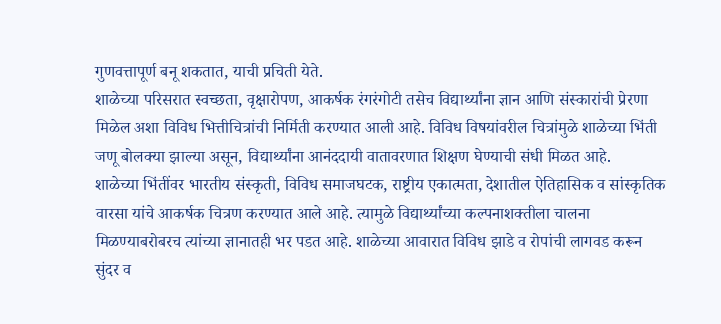गुणवत्तापूर्ण बनू शकतात, याची प्रचिती येते.
शाळेच्या परिसरात स्वच्छता, वृक्षारोपण, आकर्षक रंगरंगोटी तसेच विद्यार्थ्यांना ज्ञान आणि संस्कारांची प्रेरणा मिळेल अशा विविध भित्तीचित्रांची निर्मिती करण्यात आली आहे. विविध विषयांवरील चित्रांमुळे शाळेच्या भिंती जणू बोलक्या झाल्या असून, विद्यार्थ्यांना आनंददायी वातावरणात शिक्षण घेण्याची संधी मिळत आहे.
शाळेच्या भिंतींवर भारतीय संस्कृती, विविध समाजघटक, राष्ट्रीय एकात्मता, देशातील ऐतिहासिक व सांस्कृतिक वारसा यांचे आकर्षक चित्रण करण्यात आले आहे. त्यामुळे विद्यार्थ्यांच्या कल्पनाशक्तीला चालना मिळण्याबरोबरच त्यांच्या ज्ञानातही भर पडत आहे. शाळेच्या आवारात विविध झाडे व रोपांची लागवड करून सुंदर व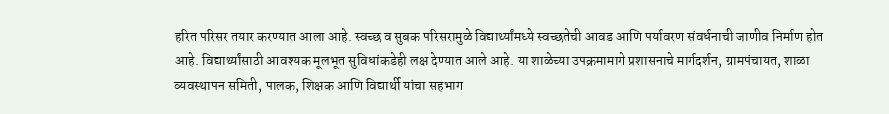हरित परिसर तयार करण्यात आला आहे. स्वच्छ व सुबक परिसरामुळे विद्यार्थ्यांमध्ये स्वच्छतेची आवड आणि पर्यावरण संवर्धनाची जाणीव निर्माण होत आहे. विद्यार्थ्यांसाठी आवश्यक मूलभूत सुविधांकडेही लक्ष देण्यात आले आहे. या शाळेच्या उपक्रमामागे प्रशासनाचे मार्गदर्शन, ग्रामपंचायत, शाळा व्यवस्थापन समिती, पालक, शिक्षक आणि विद्यार्थी यांचा सहभाग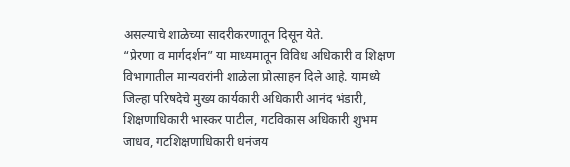असल्याचे शाळेच्या सादरीकरणातून दिसून येते.
“प्रेरणा व मार्गदर्शन” या माध्यमातून विविध अधिकारी व शिक्षण विभागातील मान्यवरांनी शाळेला प्रोत्साहन दिले आहे. यामध्ये जिल्हा परिषदेचे मुख्य कार्यकारी अधिकारी आनंद भंडारी, शिक्षणाधिकारी भास्कर पाटील, गटविकास अधिकारी शुभम जाधव, गटशिक्षणाधिकारी धनंजय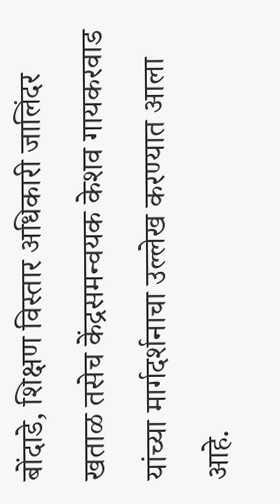बोंदाडे, शिक्षण विस्तार अधिकारी जालिंदर खताळ तसेच केंद्रसमन्वयक केशव गायकरवाड यांच्या मार्गदर्शनाचा उल्लेख करण्यात आला आहे.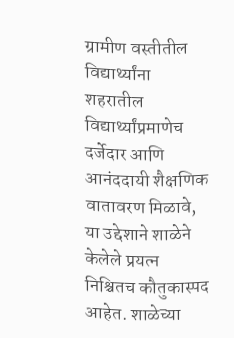ग्रामीण वस्तीतील विद्यार्थ्यांना शहरातील विद्यार्थ्यांप्रमाणेच दर्जेदार आणि आनंददायी शैक्षणिक वातावरण मिळावे, या उद्देशाने शाळेने केलेले प्रयत्न निश्चितच कौतुकास्पद आहेत. शाळेच्या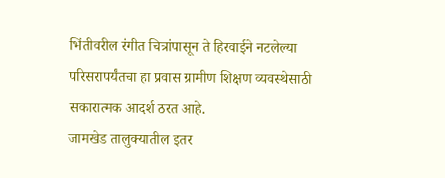भिंतीवरील रंगीत चित्रांपासून ते हिरवाईने नटलेल्या परिसरापर्यंतचा हा प्रवास ग्रामीण शिक्षण व्यवस्थेसाठी सकारात्मक आदर्श ठरत आहे.
जामखेड तालुक्यातील इतर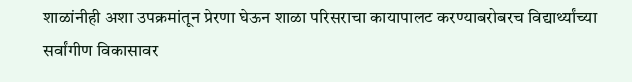शाळांनीही अशा उपक्रमांतून प्रेरणा घेऊन शाळा परिसराचा कायापालट करण्याबरोबरच विद्यार्थ्यांच्या सर्वांगीण विकासावर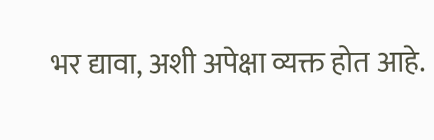भर द्यावा, अशी अपेक्षा व्यक्त होत आहे.